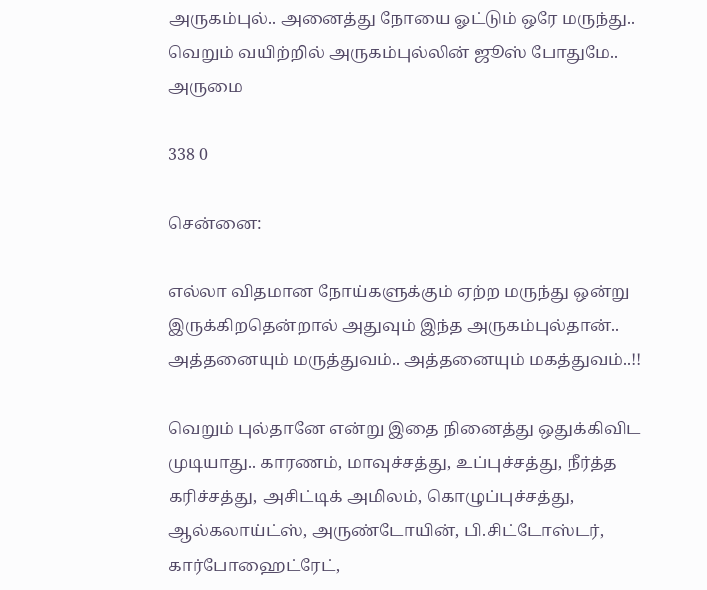அருகம்புல்.. அனைத்து நோயை ஓட்டும் ஒரே மருந்து.. வெறும் வயிற்றில் அருகம்புல்லின் ஜூஸ் போதுமே.. அருமை

338 0

சென்னை:

எல்லா விதமான நோய்களுக்கும் ஏற்ற மருந்து ஒன்று இருக்கிறதென்றால் அதுவும் இந்த அருகம்புல்தான்.. அத்தனையும் மருத்துவம்.. அத்தனையும் மகத்துவம்..!!

வெறும் புல்தானே என்று இதை நினைத்து ஒதுக்கிவிட முடியாது.. காரணம், மாவுச்சத்து, உப்புச்சத்து, நீர்த்த கரிச்சத்து, அசிட்டிக் அமிலம், கொழுப்புச்சத்து, ஆல்கலாய்ட்ஸ், அருண்டோயின், பி.சிட்டோஸ்டர், கார்போஹைட்ரேட்,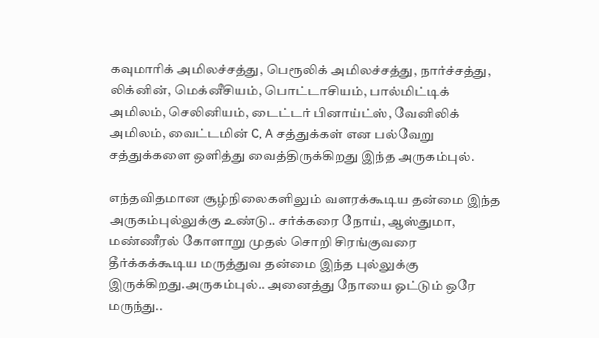கவுமாரிக் அமிலச்சத்து, பெரூலிக் அமிலச்சத்து, நார்ச்சத்து, லிக்னின், மெக்னீசியம், பொட்டாசியம், பால்மிட்டிக் அமிலம், செலினியம், டைட்டர் பினாய்ட்ஸ், வேனிலிக் அமிலம், வைட்டமின் C, A சத்துக்கள் என பல்வேறு சத்துக்களை ஒளித்து வைத்திருக்கிறது இந்த அருகம்புல்.

எந்தவிதமான சூழ்நிலைகளிலும் வளரக்கூடிய தன்மை இந்த அருகம்புல்லுக்கு உண்டு.. சர்க்கரை நோய், ஆஸ்துமா, மண்ணீரல் கோளாறு முதல் சொறி சிரங்குவரை தீர்க்கக்கூடிய மருத்துவ தன்மை இந்த புல்லுக்கு இருக்கிறது.அருகம்புல்.. அனைத்து நோயை ஓட்டும் ஒரே மருந்து..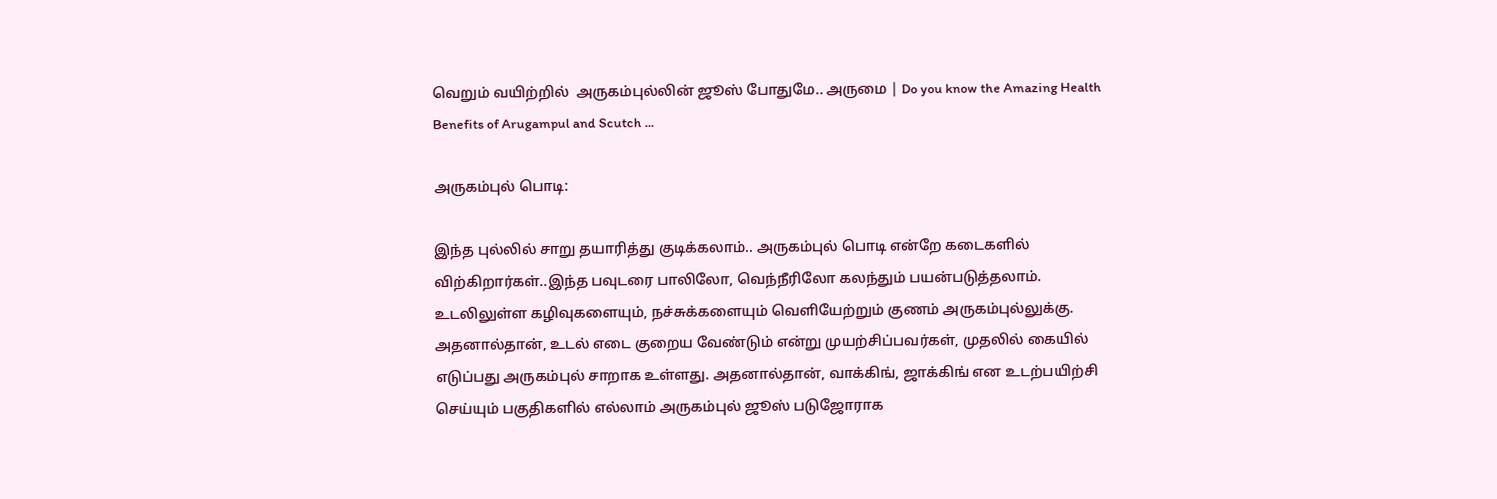வெறும் வயிற்றில்  அருகம்புல்லின் ஜூஸ் போதுமே.. அருமை | Do you know the Amazing Health  Benefits of Arugampul and Scutch ...

அருகம்புல் பொடி:

இந்த புல்லில் சாறு தயாரித்து குடிக்கலாம்.. அருகம்புல் பொடி என்றே கடைகளில் விற்கிறார்கள்..இந்த பவுடரை பாலிலோ, வெந்நீரிலோ கலந்தும் பயன்படுத்தலாம். உடலிலுள்ள கழிவுகளையும், நச்சுக்களையும் வெளியேற்றும் குணம் அருகம்புல்லுக்கு. அதனால்தான், உடல் எடை குறைய வேண்டும் என்று முயற்சிப்பவர்கள், முதலில் கையில் எடுப்பது அருகம்புல் சாறாக உள்ளது. அதனால்தான், வாக்கிங், ஜாக்கிங் என உடற்பயிற்சி செய்யும் பகுதிகளில் எல்லாம் அருகம்புல் ஜூஸ் படுஜோராக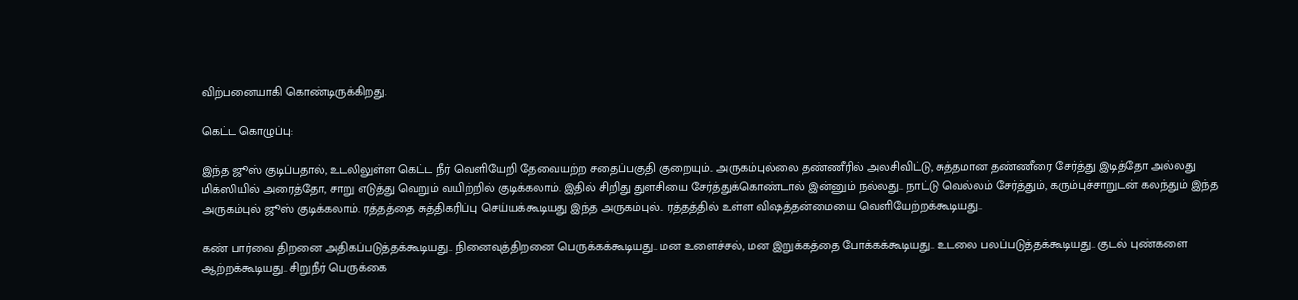விற்பனையாகி கொண்டிருக்கிறது.

கெட்ட கொழுப்பு:

இந்த ஜூஸ் குடிப்பதால், உடலிலுள்ள கெட்ட நீர் வெளியேறி தேவையற்ற சதைப்பகுதி குறையும்.. அருகம்புல்லை தண்ணீரில் அலசிவிட்டு, சுத்தமான தண்ணீரை சேர்த்து இடித்தோ அல்லது மிக்ஸியில் அரைத்தோ, சாறு எடுத்து வெறும் வயிற்றில் குடிக்கலாம். இதில் சிறிது துளசியை சேர்த்துக்கொண்டால் இன்னும் நல்லது.. நாட்டு வெல்லம் சேர்த்தும், கரும்புச்சாறுடன் கலந்தும் இந்த அருகம்புல் ஜூஸ் குடிக்கலாம். ரத்தத்தை சுத்திகரிப்பு செய்யக்கூடியது இந்த அருகம்புல்.. ரத்தத்தில் உள்ள விஷத்தன்மையை வெளியேற்றக்கூடியது..

கண் பார்வை திறனை அதிகப்படுத்தக்கூடியது.. நினைவுத்திறனை பெருக்கக்கூடியது.. மன உளைச்சல், மன இறுக்கத்தை போக்கக்கூடியது.. உடலை பலப்படுத்தக்கூடியது.. குடல் புண்களை ஆற்றக்கூடியது.. சிறுநீர் பெருக்கை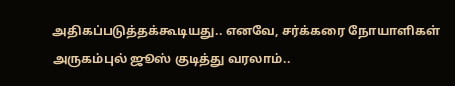அதிகப்படுத்தக்கூடியது.. எனவே, சர்க்கரை நோயாளிகள் அருகம்புல் ஜூஸ் குடித்து வரலாம்..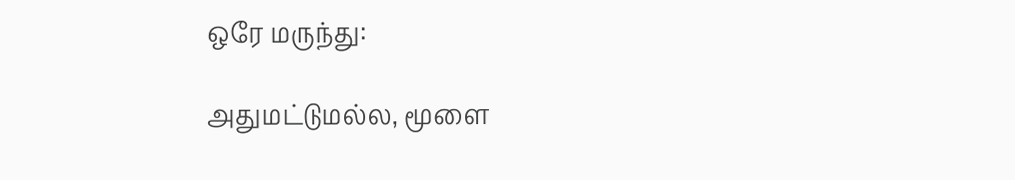ஒரே மருந்து:

அதுமட்டுமல்ல, மூளை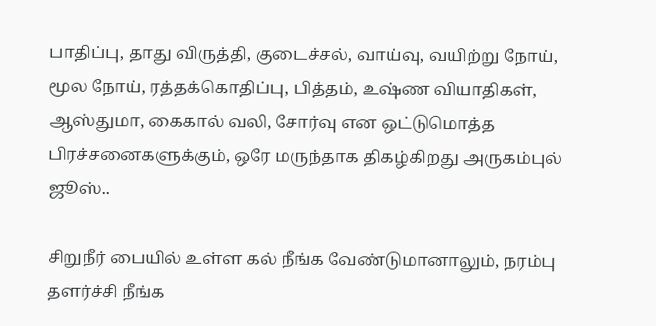பாதிப்பு, தாது விருத்தி, குடைச்சல், வாய்வு, வயிற்று நோய், மூல நோய், ரத்தக்கொதிப்பு, பித்தம், உஷ்ண வியாதிகள், ஆஸ்துமா, கைகால் வலி, சோர்வு என ஒட்டுமொத்த பிரச்சனைகளுக்கும், ஒரே மருந்தாக திகழ்கிறது அருகம்புல் ஜூஸ்..

சிறுநீர் பையில் உள்ள கல் நீங்க வேண்டுமானாலும், நரம்பு தளர்ச்சி நீங்க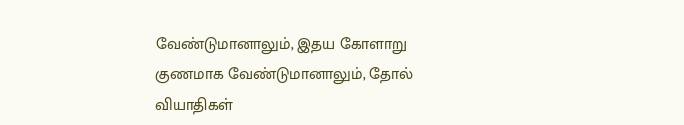வேண்டுமானாலும், இதய கோளாறு குணமாக வேண்டுமானாலும், தோல் வியாதிகள்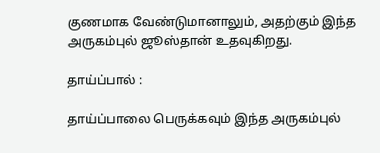குணமாக வேண்டுமானாலும், அதற்கும் இந்த அருகம்புல் ஜூஸ்தான் உதவுகிறது.

தாய்ப்பால் :

தாய்ப்பாலை பெருக்கவும் இந்த அருகம்புல்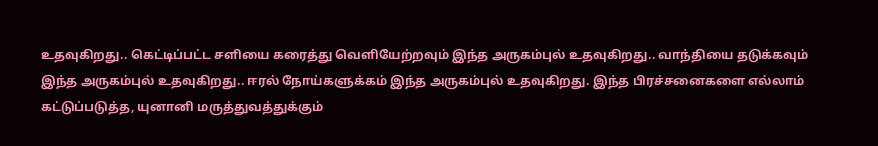உதவுகிறது.. கெட்டிப்பட்ட சளியை கரைத்து வெளியேற்றவும் இந்த அருகம்புல் உதவுகிறது.. வாந்தியை தடுக்கவும் இந்த அருகம்புல் உதவுகிறது.. ஈரல் நோய்களுக்கம் இந்த அருகம்புல் உதவுகிறது. இந்த பிரச்சனைகளை எல்லாம் கட்டுப்படுத்த, யுனானி மருத்துவத்துக்கும்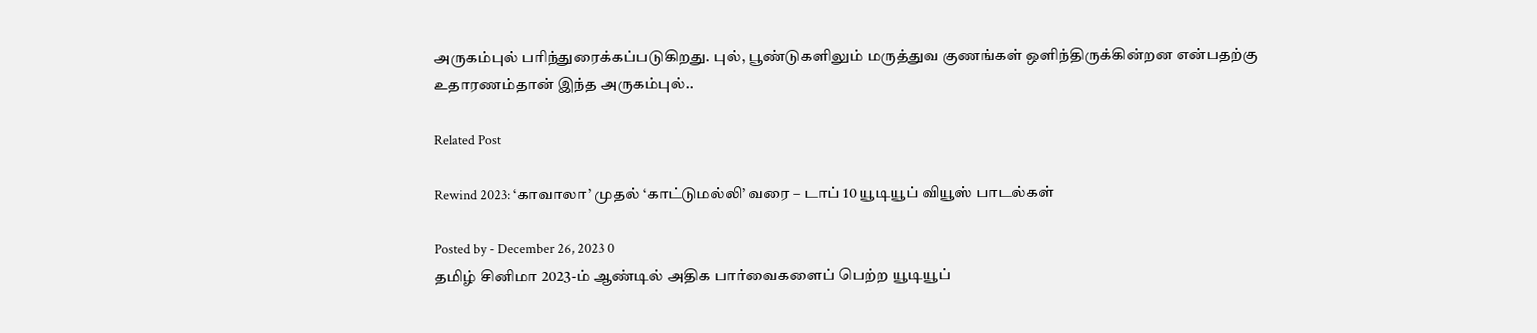அருகம்புல் பரிந்துரைக்கப்படுகிறது. புல், பூண்டுகளிலும் மருத்துவ குணங்கள் ஒளிந்திருக்கின்றன என்பதற்கு உதாரணம்தான் இந்த அருகம்புல்..

Related Post

Rewind 2023: ‘காவாலா’ முதல் ‘காட்டுமல்லி’ வரை – டாப் 10 யூடியூப் வியூஸ் பாடல்கள்

Posted by - December 26, 2023 0
தமிழ் சினிமா 2023-ம் ஆண்டில் அதிக பார்வைகளைப் பெற்ற யூடியூப்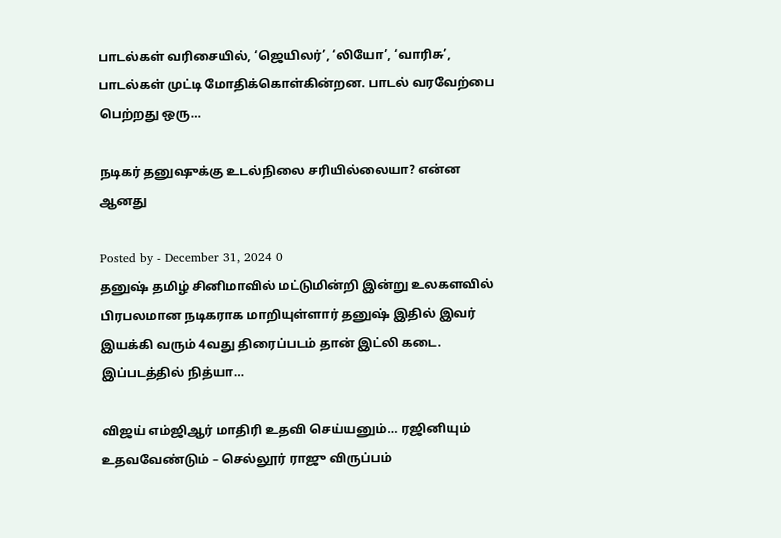பாடல்கள் வரிசையில், ‘ஜெயிலர்’, ‘லியோ’, ‘வாரிசு’, பாடல்கள் முட்டி மோதிக்கொள்கின்றன. பாடல் வரவேற்பை பெற்றது ஒரு…

நடிகர் தனுஷுக்கு உடல்நிலை சரியில்லையா? என்ன ஆனது

Posted by - December 31, 2024 0
தனுஷ் தமிழ் சினிமாவில் மட்டுமின்றி இன்று உலகளவில் பிரபலமான நடிகராக மாறியுள்ளார் தனுஷ் இதில் இவர் இயக்கி வரும் 4வது திரைப்படம் தான் இட்லி கடை. இப்படத்தில் நித்யா…

விஜய் எம்ஜிஆர் மாதிரி உதவி செய்யனும்… ரஜினியும் உதவவேண்டும் – செல்லூர் ராஜு விருப்பம்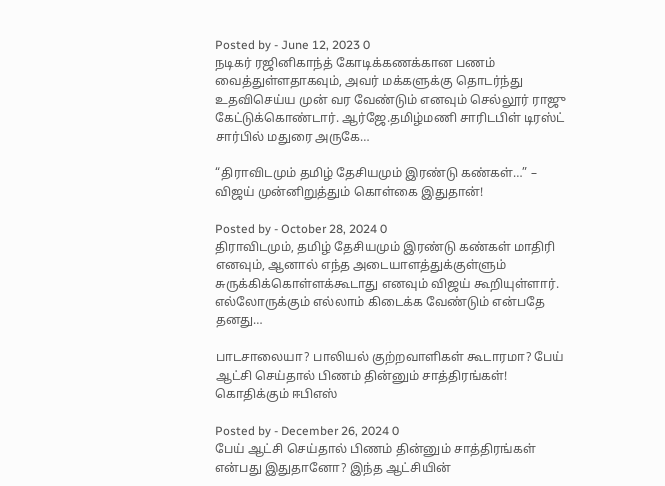Posted by - June 12, 2023 0
நடிகர் ரஜினிகாந்த் கோடிக்கணக்கான பணம் வைத்துள்ளதாகவும், அவர் மக்களுக்கு தொடர்ந்து உதவிசெய்ய முன் வர வேண்டும் எனவும் செல்லூர் ராஜு கேட்டுக்கொண்டார். ஆர்ஜே.தமிழ்மணி சாரிடபிள் டிரஸ்ட் சார்பில் மதுரை அருகே…

“திராவிடமும் தமிழ் தேசியமும் இரண்டு கண்கள்…” – விஜய் முன்னிறுத்தும் கொள்கை இதுதான்!

Posted by - October 28, 2024 0
திராவிடமும், தமிழ் தேசியமும் இரண்டு கண்கள் மாதிரி எனவும், ஆனால் எந்த அடையாளத்துக்குள்ளும் சுருக்கிக்கொள்ளக்கூடாது எனவும் விஜய் கூறியுள்ளார். எல்லோருக்கும் எல்லாம் கிடைக்க வேண்டும் என்பதே தனது…

பாடசாலையா? பாலியல் குற்றவாளிகள் கூடாரமா? பேய் ஆட்சி செய்தால் பிணம் தின்னும் சாத்திரங்கள்! கொதிக்கும் ஈபிஎஸ்

Posted by - December 26, 2024 0
பேய் ஆட்சி செய்தால் பிணம் தின்னும் சாத்திரங்கள் என்பது இதுதானோ? இந்த ஆட்சியின்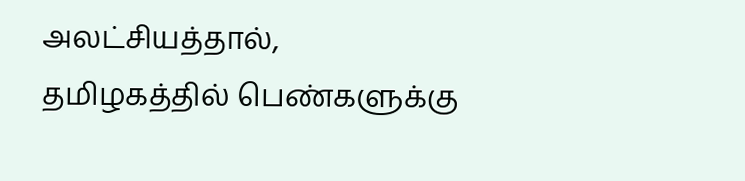அலட்சியத்தால், தமிழகத்தில் பெண்களுக்கு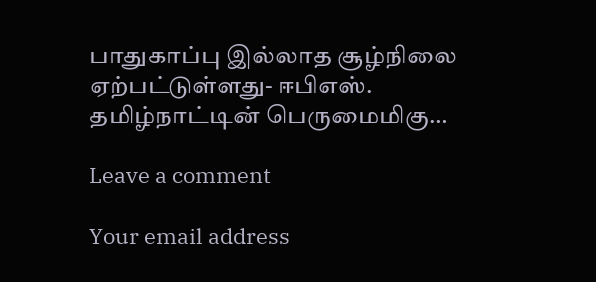பாதுகாப்பு இல்லாத சூழ்நிலை ஏற்பட்டுள்ளது- ஈபிஎஸ். தமிழ்நாட்டின் பெருமைமிகு…

Leave a comment

Your email address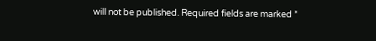will not be published. Required fields are marked *